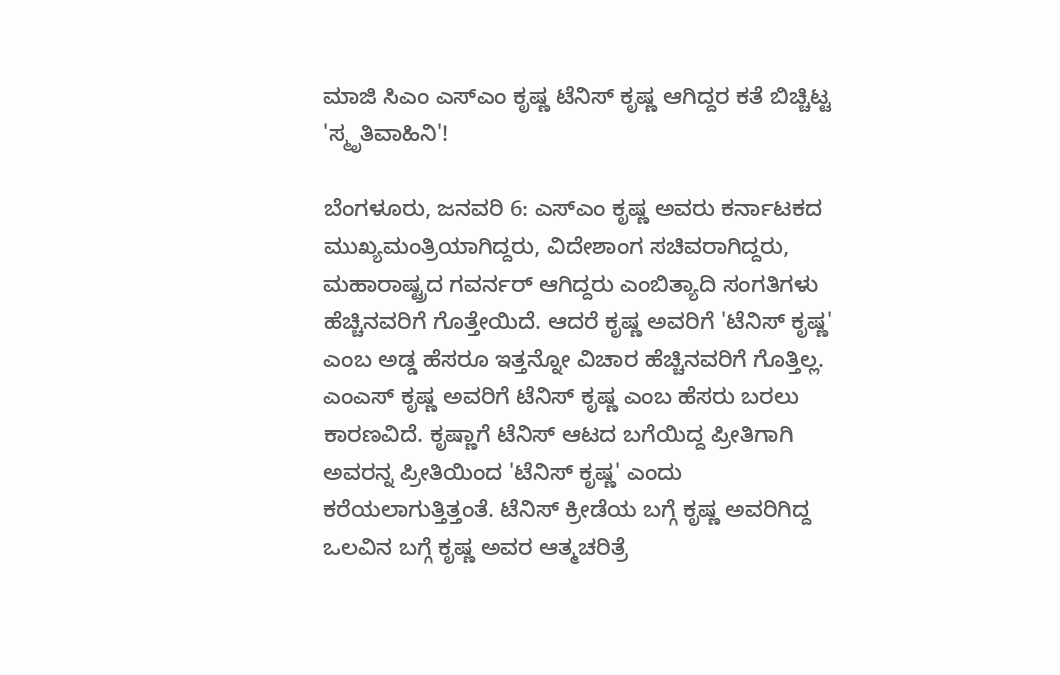ಮಾಜಿ ಸಿಎಂ ಎಸ್ಎಂ ಕೃಷ್ಣ ಟೆನಿಸ್ ಕೃಷ್ಣ ಆಗಿದ್ದರ ಕತೆ ಬಿಚ್ಚಿಟ್ಟ 'ಸ್ಮೃತಿವಾಹಿನಿ'!

ಬೆಂಗಳೂರು, ಜನವರಿ 6: ಎಸ್ಎಂ ಕೃಷ್ಣ ಅವರು ಕರ್ನಾಟಕದ ಮುಖ್ಯಮಂತ್ರಿಯಾಗಿದ್ದರು, ವಿದೇಶಾಂಗ ಸಚಿವರಾಗಿದ್ದರು, ಮಹಾರಾಷ್ಟ್ರದ ಗವರ್ನರ್ ಆಗಿದ್ದರು ಎಂಬಿತ್ಯಾದಿ ಸಂಗತಿಗಳು ಹೆಚ್ಚಿನವರಿಗೆ ಗೊತ್ತೇಯಿದೆ. ಆದರೆ ಕೃಷ್ಣ ಅವರಿಗೆ 'ಟೆನಿಸ್ ಕೃಷ್ಣ' ಎಂಬ ಅಡ್ಡ ಹೆಸರೂ ಇತ್ತನ್ನೋ ವಿಚಾರ ಹೆಚ್ಚಿನವರಿಗೆ ಗೊತ್ತಿಲ್ಲ.
ಎಂಎಸ್ ಕೃಷ್ಣ ಅವರಿಗೆ ಟೆನಿಸ್ ಕೃಷ್ಣ ಎಂಬ ಹೆಸರು ಬರಲು ಕಾರಣವಿದೆ. ಕೃಷ್ಣಾಗೆ ಟೆನಿಸ್ ಆಟದ ಬಗೆಯಿದ್ದ ಪ್ರೀತಿಗಾಗಿ ಅವರನ್ನ ಪ್ರೀತಿಯಿಂದ 'ಟೆನಿಸ್ ಕೃಷ್ಣ' ಎಂದು ಕರೆಯಲಾಗುತ್ತಿತ್ತಂತೆ. ಟೆನಿಸ್ ಕ್ರೀಡೆಯ ಬಗ್ಗೆ ಕೃಷ್ಣ ಅವರಿಗಿದ್ದ ಒಲವಿನ ಬಗ್ಗೆ ಕೃಷ್ಣ ಅವರ ಆತ್ಮಚರಿತ್ರೆ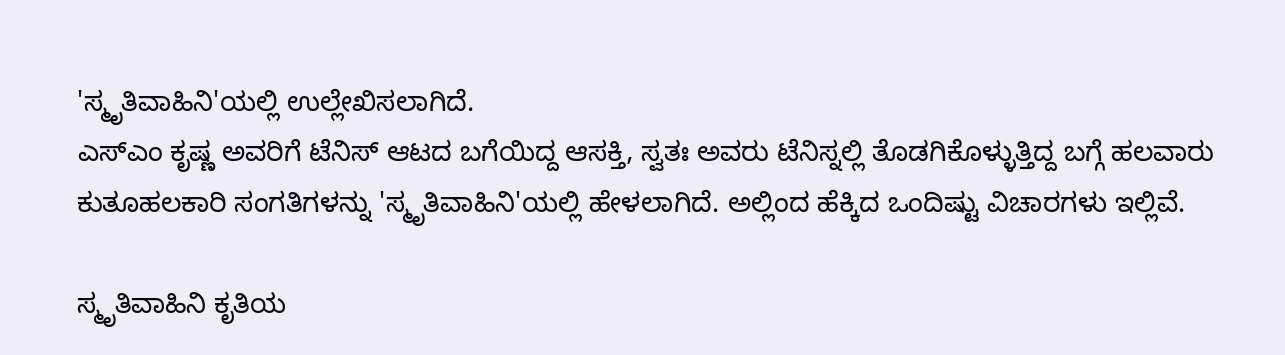'ಸ್ಮೃತಿವಾಹಿನಿ'ಯಲ್ಲಿ ಉಲ್ಲೇಖಿಸಲಾಗಿದೆ.
ಎಸ್ಎಂ ಕೃಷ್ಣ ಅವರಿಗೆ ಟೆನಿಸ್ ಆಟದ ಬಗೆಯಿದ್ದ ಆಸಕ್ತಿ, ಸ್ವತಃ ಅವರು ಟೆನಿಸ್ನಲ್ಲಿ ತೊಡಗಿಕೊಳ್ಳುತ್ತಿದ್ದ ಬಗ್ಗೆ ಹಲವಾರು ಕುತೂಹಲಕಾರಿ ಸಂಗತಿಗಳನ್ನು 'ಸ್ಮೃತಿವಾಹಿನಿ'ಯಲ್ಲಿ ಹೇಳಲಾಗಿದೆ. ಅಲ್ಲಿಂದ ಹೆಕ್ಕಿದ ಒಂದಿಷ್ಟು ವಿಚಾರಗಳು ಇಲ್ಲಿವೆ.

ಸ್ಮೃತಿವಾಹಿನಿ ಕೃತಿಯ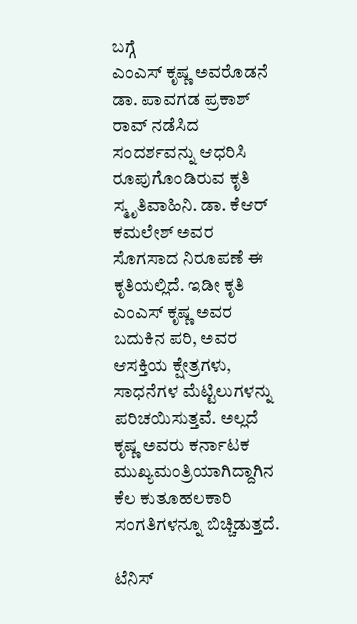ಬಗ್ಗೆ
ಎಂಎಸ್ ಕೃಷ್ಣ ಅವರೊಡನೆ ಡಾ. ಪಾವಗಡ ಪ್ರಕಾಶ್ ರಾವ್ ನಡೆಸಿದ ಸಂದರ್ಶವನ್ನು ಆಧರಿಸಿ ರೂಪುಗೊಂಡಿರುವ ಕೃತಿ ಸ್ಮೃತಿವಾಹಿನಿ. ಡಾ. ಕೆಆರ್ ಕಮಲೇಶ್ ಅವರ ಸೊಗಸಾದ ನಿರೂಪಣೆ ಈ ಕೃತಿಯಲ್ಲಿದೆ. ಇಡೀ ಕೃತಿ ಎಂಎಸ್ ಕೃಷ್ಣ ಅವರ ಬದುಕಿನ ಪರಿ, ಅವರ ಆಸಕ್ತಿಯ ಕ್ಷೇತ್ರಗಳು, ಸಾಧನೆಗಳ ಮೆಟ್ಟಿಲುಗಳನ್ನು ಪರಿಚಯಿಸುತ್ತವೆ. ಅಲ್ಲದೆ ಕೃಷ್ಣ ಅವರು ಕರ್ನಾಟಕ ಮುಖ್ಯಮಂತ್ರಿಯಾಗಿದ್ದಾಗಿನ ಕೆಲ ಕುತೂಹಲಕಾರಿ ಸಂಗತಿಗಳನ್ನೂ ಬಿಚ್ಚಿಡುತ್ತದೆ.

ಟೆನಿಸ್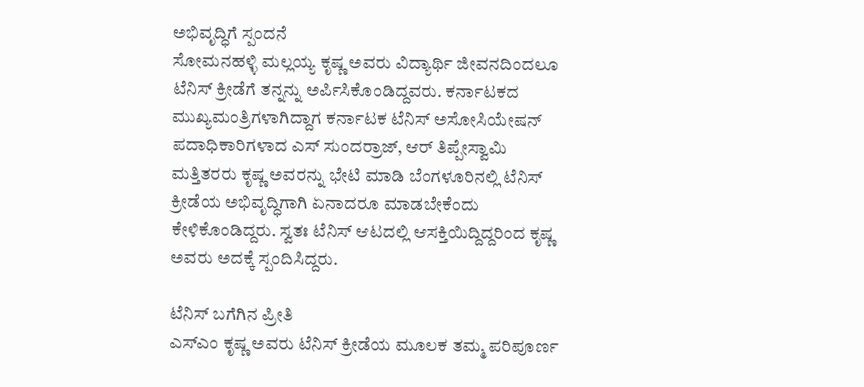ಅಭಿವೃದ್ಧಿಗೆ ಸ್ಪಂದನೆ
ಸೋಮನಹಳ್ಳಿ ಮಲ್ಲಯ್ಯ ಕೃಷ್ಣ ಅವರು ವಿದ್ಯಾರ್ಥಿ ಜೀವನದಿಂದಲೂ ಟೆನಿಸ್ ಕ್ರೀಡೆಗೆ ತನ್ನನ್ನು ಅರ್ಪಿಸಿಕೊಂಡಿದ್ದವರು. ಕರ್ನಾಟಕದ ಮುಖ್ಯಮಂತ್ರಿಗಳಾಗಿದ್ದಾಗ ಕರ್ನಾಟಕ ಟೆನಿಸ್ ಅಸೋಸಿಯೇಷನ್ ಪದಾಧಿಕಾರಿಗಳಾದ ಎಸ್ ಸುಂದರ್ರಾಜ್, ಆರ್ ತಿಪ್ಪೇಸ್ವಾಮಿ ಮತ್ತಿತರರು ಕೃಷ್ಣ ಅವರನ್ನು ಭೇಟಿ ಮಾಡಿ ಬೆಂಗಳೂರಿನಲ್ಲಿ ಟೆನಿಸ್ ಕ್ರೀಡೆಯ ಅಭಿವೃದ್ಧಿಗಾಗಿ ಏನಾದರೂ ಮಾಡಬೇಕೆಂದು ಕೇಳಿಕೊಂಡಿದ್ದರು. ಸ್ವತಃ ಟೆನಿಸ್ ಆಟದಲ್ಲಿ ಆಸಕ್ತಿಯಿದ್ದಿದ್ದರಿಂದ ಕೃಷ್ಣ ಅವರು ಅದಕ್ಕೆ ಸ್ಪಂದಿಸಿದ್ದರು.

ಟೆನಿಸ್ ಬಗೆಗಿನ ಪ್ರೀತಿ
ಎಸ್ಎಂ ಕೃಷ್ಣ ಅವರು ಟೆನಿಸ್ ಕ್ರೀಡೆಯ ಮೂಲಕ ತಮ್ಮ ಪರಿಪೂರ್ಣ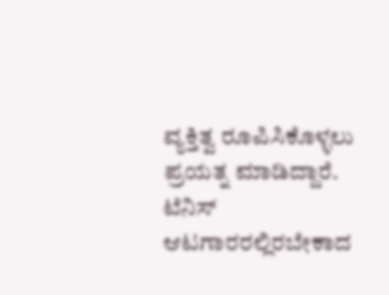ವ್ಯಕ್ತಿತ್ವ ರೂಪಿಸಿಕೊಳ್ಳಲು ಪ್ರಯತ್ನ ಮಾಡಿದ್ದಾರೆ. ಟೆನಿಸ್ ಆಟಗಾರರಲ್ಲಿರಬೇಕಾದ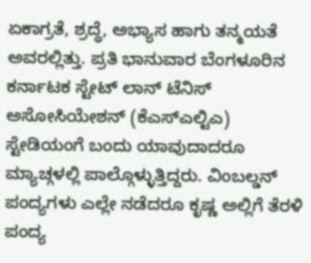ಏಕಾಗ್ರತೆ, ಶ್ರದ್ಧೆ, ಅಭ್ಯಾಸ ಹಾಗು ತನ್ಮಯತೆ ಅವರಲ್ಲಿತ್ತು. ಪ್ರತಿ ಭಾನುವಾರ ಬೆಂಗಳೂರಿನ ಕರ್ನಾಟಕ ಸ್ಟೇಟ್ ಲಾನ್ ಟೆನಿಸ್ ಅಸೋಸಿಯೇಶನ್ (ಕೆಎಸ್ಎಲ್ಟಿಎ) ಸ್ಟೇಡಿಯಂಗೆ ಬಂದು ಯಾವುದಾದರೂ ಮ್ಯಾಚ್ಗಳಲ್ಲಿ ಪಾಲ್ಗೊಳ್ಳುತ್ತಿದ್ದರು. ವಿಂಬಲ್ಡನ್ ಪಂದ್ಯಗಳು ಎಲ್ಲೇ ನಡೆದರೂ ಕೃಷ್ಣ ಅಲ್ಲಿಗೆ ತೆರಳಿ ಪಂದ್ಯ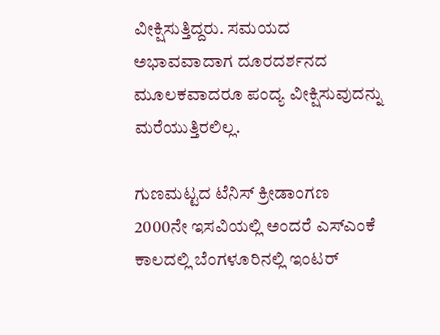ವೀಕ್ಷಿಸುತ್ತಿದ್ದರು. ಸಮಯದ ಅಭಾವವಾದಾಗ ದೂರದರ್ಶನದ ಮೂಲಕವಾದರೂ ಪಂದ್ಯ ವೀಕ್ಷಿಸುವುದನ್ನು ಮರೆಯುತ್ತಿರಲಿಲ್ಲ.

ಗುಣಮಟ್ಟದ ಟೆನಿಸ್ ಕ್ರೀಡಾಂಗಣ
2000ನೇ ಇಸವಿಯಲ್ಲಿ ಅಂದರೆ ಎಸ್ಎಂಕೆ ಕಾಲದಲ್ಲಿ ಬೆಂಗಳೂರಿನಲ್ಲಿ ಇಂಟರ್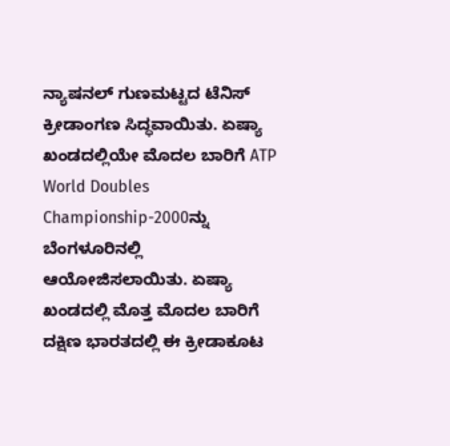ನ್ಯಾಷನಲ್ ಗುಣಮಟ್ಟದ ಟೆನಿಸ್ ಕ್ರೀಡಾಂಗಣ ಸಿದ್ಧವಾಯಿತು. ಏಷ್ಯಾ ಖಂಡದಲ್ಲಿಯೇ ಮೊದಲ ಬಾರಿಗೆ ATP World Doubles Championship-2000ನ್ನು ಬೆಂಗಳೂರಿನಲ್ಲಿ ಆಯೋಜಿಸಲಾಯಿತು. ಏಷ್ಯಾ ಖಂಡದಲ್ಲಿ ಮೊತ್ತ ಮೊದಲ ಬಾರಿಗೆ ದಕ್ಷಿಣ ಭಾರತದಲ್ಲಿ ಈ ಕ್ರೀಡಾಕೂಟ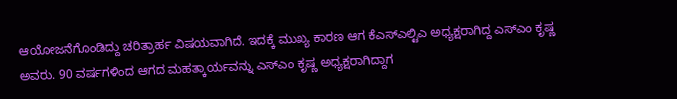ಆಯೋಜನೆಗೊಂಡಿದ್ದು ಚರಿತ್ರಾರ್ಹ ವಿಷಯವಾಗಿದೆ. ಇದಕ್ಕೆ ಮುಖ್ಯ ಕಾರಣ ಆಗ ಕೆಎಸ್ಎಲ್ಟಿಎ ಅಧ್ಯಕ್ಷರಾಗಿದ್ದ ಎಸ್ಎಂ ಕೃಷ್ಣ ಅವರು. 90 ವರ್ಷಗಳಿಂದ ಆಗದ ಮಹತ್ಕಾರ್ಯವನ್ನು ಎಸ್ಎಂ ಕೃಷ್ಣ ಅಧ್ಯಕ್ಷರಾಗಿದ್ದಾಗ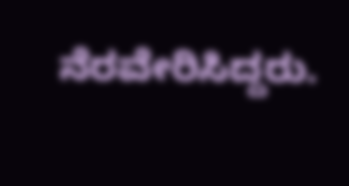ನೆರವೇರಿಸಿದ್ದರು.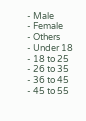- Male
- Female
- Others
- Under 18
- 18 to 25
- 26 to 35
- 36 to 45
- 45 to 55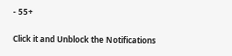- 55+


Click it and Unblock the Notifications